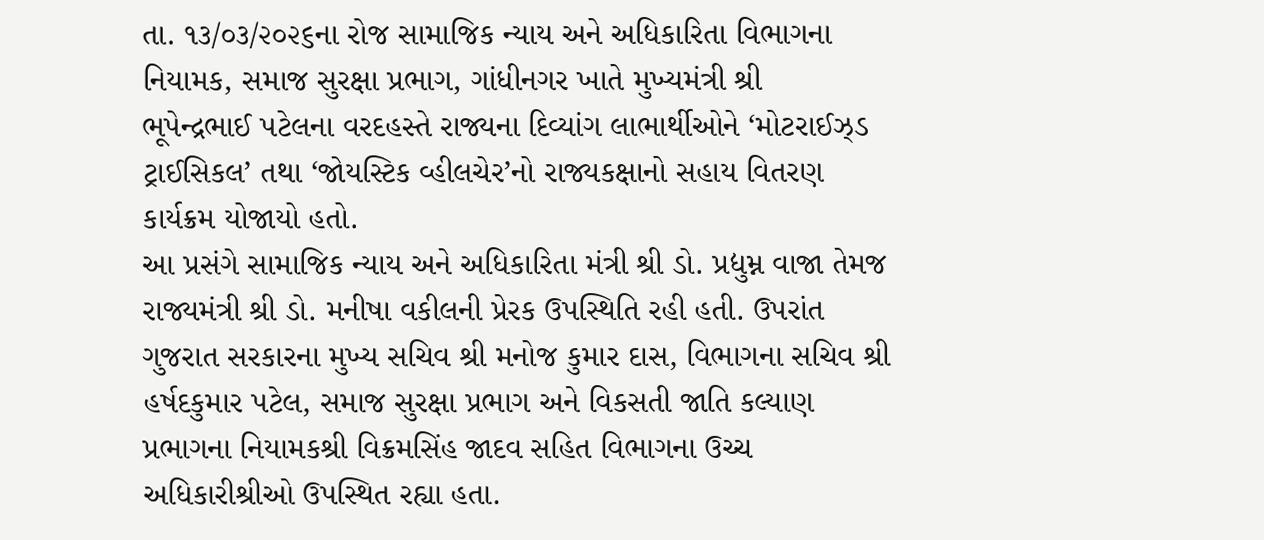તા. ૧૩/૦૩/૨૦૨૬ના રોજ સામાજિક ન્યાય અને અધિકારિતા વિભાગના નિયામક, સમાજ સુરક્ષા પ્રભાગ, ગાંધીનગર ખાતે મુખ્યમંત્રી શ્રી
ભૂપેન્દ્રભાઈ પટેલના વરદહસ્તે રાજ્યના દિવ્યાંગ લાભાર્થીઓને ‘મોટરાઈઝ્ડ ટ્રાઈસિકલ’ તથા ‘જોયસ્ટિક વ્હીલચેર’નો રાજ્યકક્ષાનો સહાય વિતરણ
કાર્યક્રમ યોજાયો હતો.
આ પ્રસંગે સામાજિક ન્યાય અને અધિકારિતા મંત્રી શ્રી ડો. પ્રદ્યુમ્ન વાજા તેમજ રાજ્યમંત્રી શ્રી ડો. મનીષા વકીલની પ્રેરક ઉપસ્થિતિ રહી હતી. ઉપરાંત
ગુજરાત સરકારના મુખ્ય સચિવ શ્રી મનોજ કુમાર દાસ, વિભાગના સચિવ શ્રી હર્ષદકુમાર પટેલ, સમાજ સુરક્ષા પ્રભાગ અને વિકસતી જાતિ કલ્યાણ
પ્રભાગના નિયામકશ્રી વિક્રમસિંહ જાદવ સહિત વિભાગના ઉચ્ચ અધિકારીશ્રીઓ ઉપસ્થિત રહ્યા હતા.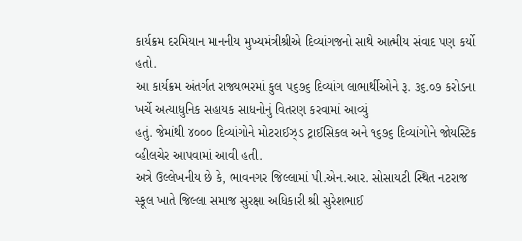કાર્યક્રમ દરમિયાન માનનીય મુખ્યમંત્રીશ્રીએ દિવ્યાંગજનો સાથે આત્મીય સંવાદ પણ કર્યો હતો.
આ કાર્યક્રમ અંતર્ગત રાજ્યભરમાં કુલ ૫૬૭૬ દિવ્યાંગ લાભાર્થીઓને રૂ. ૩૬.૦૭ કરોડના ખર્ચે અત્યાધુનિક સહાયક સાધનોનું વિતરણ કરવામાં આવ્યું
હતું. જેમાંથી ૪૦૦૦ દિવ્યાંગોને મોટરાઈઝ્ડ ટ્રાઈસિકલ અને ૧૬૭૬ દિવ્યાંગોને જોયસ્ટિક વ્હીલચેર આપવામાં આવી હતી.
અત્રે ઉલ્લેખનીય છે કે, ભાવનગર જિલ્લામાં પી.એન.આર. સોસાયટી સ્થિત નટરાજ સ્કૂલ ખાતે જિલ્લા સમાજ સુરક્ષા અધિકારી શ્રી સુરેશભાઈ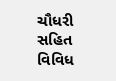ચૌધરી સહિત વિવિધ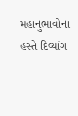મહાનુભાવોના હસ્તે દિવ્યાંગ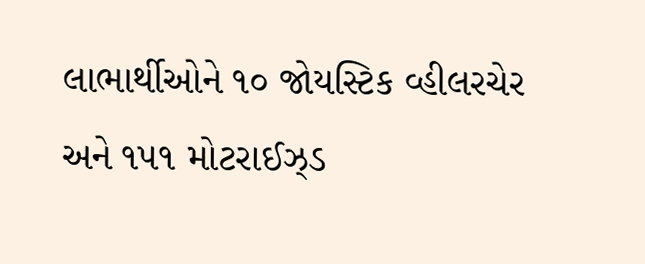લાભાર્થીઓને ૧૦ જોયસ્ટિક વ્હીલરચેર અને ૧૫૧ મોટરાઈઝ્ડ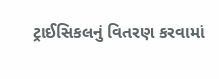ટ્રાઈસિકલનું વિતરણ કરવામાં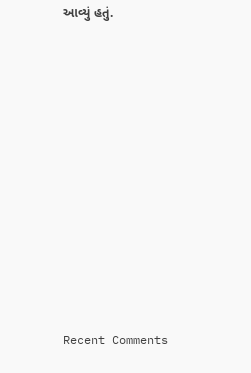આવ્યું હતું.














Recent Comments